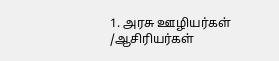1. அரசு ஊழியர்கள் /ஆசிரியர்கள்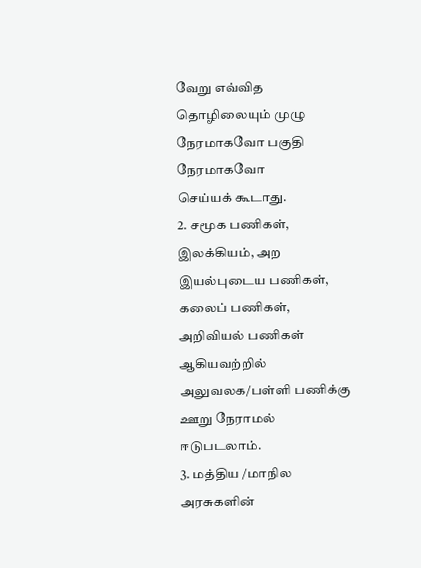வேறு எவ்வித
தொழிலையும் முழு நேரமாகவோ பகுதி நேரமாகவோ
செய்யக் கூடாது.
2. சமூக பணிகள், இலக்கியம், அற இயல்புடைய பணிகள்,
கலைப் பணிகள், அறிவியல் பணிகள் ஆகியவற்றில்
அலுவலக/பள்ளி பணிக்கு ஊறு நேராமல் ஈடுபடலாம்.
3. மத்திய /மாநில அரசுகளின்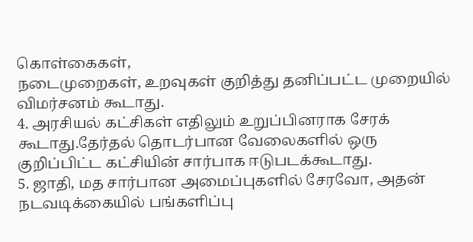கொள்கைகள்,
நடைமுறைகள், உறவுகள் குறித்து தனிப்பட்ட முறையில்
விமர்சனம் கூடாது.
4. அரசியல் கட்சிகள் எதிலும் உறுப்பினராக சேரக்
கூடாது.தேர்தல் தொடர்பான வேலைகளில் ஒரு
குறிப்பிட்ட கட்சியின் சார்பாக ஈடுபடக்கூடாது.
5. ஜாதி, மத சார்பான அமைப்புகளில் சேரவோ, அதன்
நடவடிக்கையில் பங்களிப்பு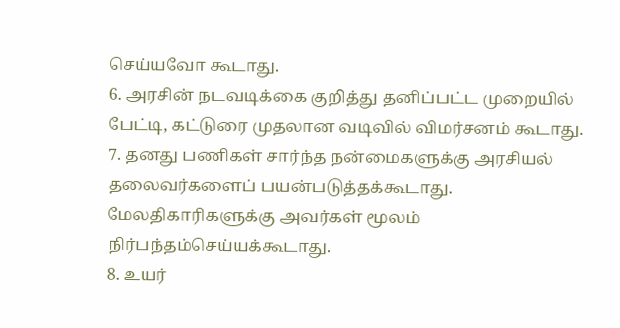செய்யவோ கூடாது.
6. அரசின் நடவடிக்கை குறித்து தனிப்பட்ட முறையில்
பேட்டி, கட்டுரை முதலான வடிவில் விமர்சனம் கூடாது.
7. தனது பணிகள் சார்ந்த நன்மைகளுக்கு அரசியல்
தலைவர்களைப் பயன்படுத்தக்கூடாது.
மேலதிகாரிகளுக்கு அவர்கள் மூலம்
நிர்பந்தம்செய்யக்கூடாது.
8. உயர்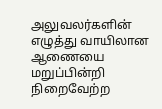அலுவலர்களின் எழுத்து வாயிலான ஆணையை
மறுப்பின்றி நிறைவேற்ற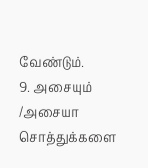வேண்டும்.
9. அசையும் /அசையா சொத்துக்களை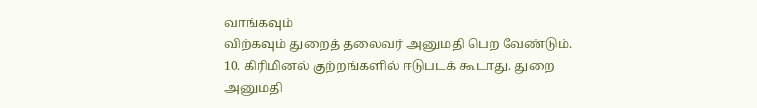வாங்கவும்
விற்கவும் துறைத் தலைவர் அனுமதி பெற வேண்டும்.
10. கிரிமினல் குற்றங்களில் ஈடுபடக் கூடாது. துறை
அனுமதி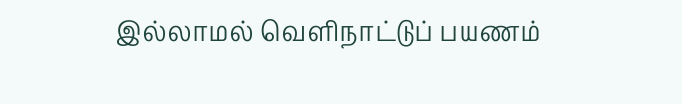இல்லாமல் வெளிநாட்டுப் பயணம்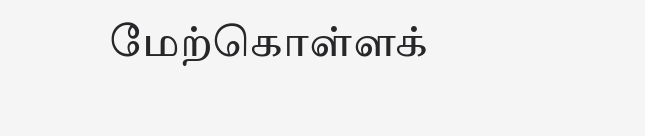மேற்கொள்ளக்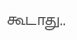கூடாது..